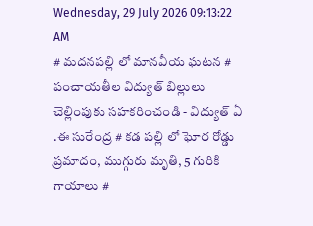Wednesday, 29 July 2026 09:13:22 AM
# మదనపల్లి లో మానవీయ ఘటన # పంచాయతీల విద్యుత్ బిల్లులు చెల్లింపుకు సహకరించండి - విద్యుత్ ఏ .ఈ సురేంద్ర # కడ పల్లి లో ఘోర రోడ్డు ప్రమాదం, ముగ్గురు మృతి, 5 గురికి గాయాలు #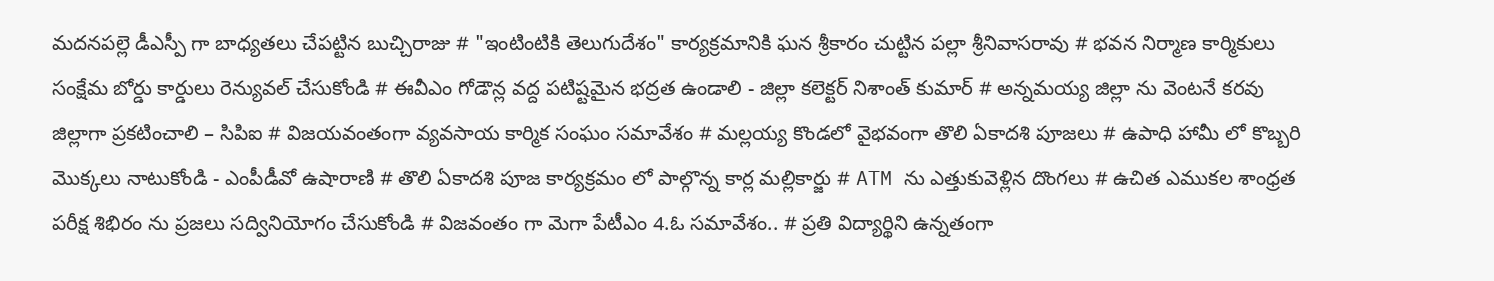మదనపల్లె డీఎస్పీ గా బాధ్యతలు చేపట్టిన బుచ్చిరాజు # "ఇంటింటికి తెలుగుదేశం" కార్యక్రమానికి ఘన శ్రీకారం చుట్టిన పల్లా శ్రీనివాసరావు # భవన నిర్మాణ కార్మికులు సంక్షేమ బోర్డు కార్డులు రెన్యువల్ చేసుకోండి # ఈవీఎం గోడౌన్ల వద్ద పటిష్టమైన భద్రత ఉండాలి - జిల్లా కలెక్టర్ నిశాంత్ కుమార్ # అన్నమయ్య జిల్లా ను వెంటనే కరవు జిల్లాగా ప్రకటించాలి – సిపిఐ # విజయవంతంగా వ్యవసాయ కార్మిక సంఘం సమావేశం # మల్లయ్య కొండలో వైభవంగా తొలి ఏకాదశి పూజలు # ఉపాధి హామీ లో కొబ్బరి మొక్కలు నాటుకోండి - ఎంపీడీవో ఉషారాణి # తొలి ఏకాదశి పూజ కార్యక్రమం లో పాల్గొన్న కార్ల మల్లికార్జు # ATM ను ఎత్తుకువెళ్లిన దొంగలు # ఉచిత ఎముకల శాంధ్రత పరీక్ష శిభిరం ను ప్రజలు సద్వినియోగం చేసుకోండి # విజవంతం గా మెగా పేటీఎం 4.ఓ సమావేశం.. # ప్రతి విద్యార్థిని ఉన్నతంగా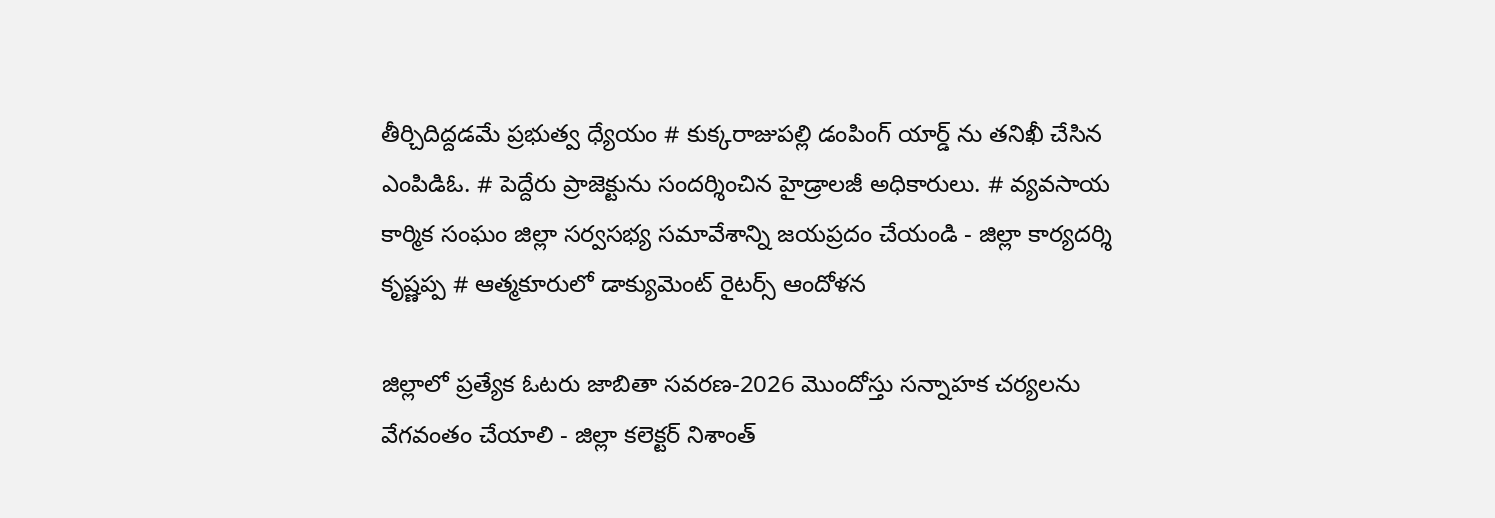తీర్చిదిద్దడమే ప్రభుత్వ ధ్యేయం # కుక్కరాజుపల్లి డంపింగ్ యార్డ్ ను తనిఖీ చేసిన ఎంపిడిఓ. # పెద్దేరు ప్రాజెక్టును సందర్శించిన హైడ్రాలజీ అధికారులు. # వ్యవసాయ కార్మిక సంఘం జిల్లా సర్వసభ్య సమావేశాన్ని జయప్రదం చేయండి - జిల్లా కార్యదర్శి కృష్ణప్ప # ఆత్మకూరులో డాక్యుమెంట్ రైటర్స్ ఆందోళన

జిల్లాలో ప్రత్యేక ఓటరు జాబితా సవరణ-2026 మొందోస్తు సన్నాహక చర్యలను వేగవంతం చేయాలి - జిల్లా కలెక్టర్ నిశాంత్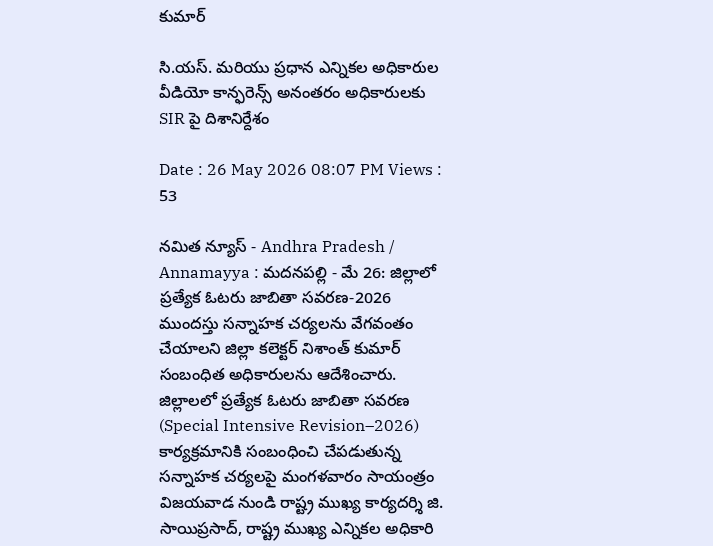కుమార్

సి.యస్. మరియు ప్రధాన ఎన్నికల అధికారుల వీడియో కాన్ఫరెన్స్ అనంతరం అధికారులకు SIR పై దిశానిర్దేశం

Date : 26 May 2026 08:07 PM Views : 53

నమిత న్యూస్ - Andhra Pradesh / Annamayya : మదనపల్లి - మే 26: జిల్లాలో ప్రత్యేక ఓటరు జాబితా సవరణ-2026 ముందస్తు సన్నాహక చర్యలను వేగవంతం చేయాలని జిల్లా కలెక్టర్ నిశాంత్ కుమార్ సంబంధిత అధికారులను ఆదేశించారు. జిల్లాలలో ప్రత్యేక ఓటరు జాబితా సవరణ (Special Intensive Revision–2026) కార్యక్రమానికి సంబంధించి చేపడుతున్న సన్నాహక చర్యలపై మంగళవారం సాయంత్రం విజయవాడ నుండి రాష్ట్ర ముఖ్య కార్యదర్శి జి. సాయిప్రసాద్, రాష్ట్ర ముఖ్య ఎన్నికల అధికారి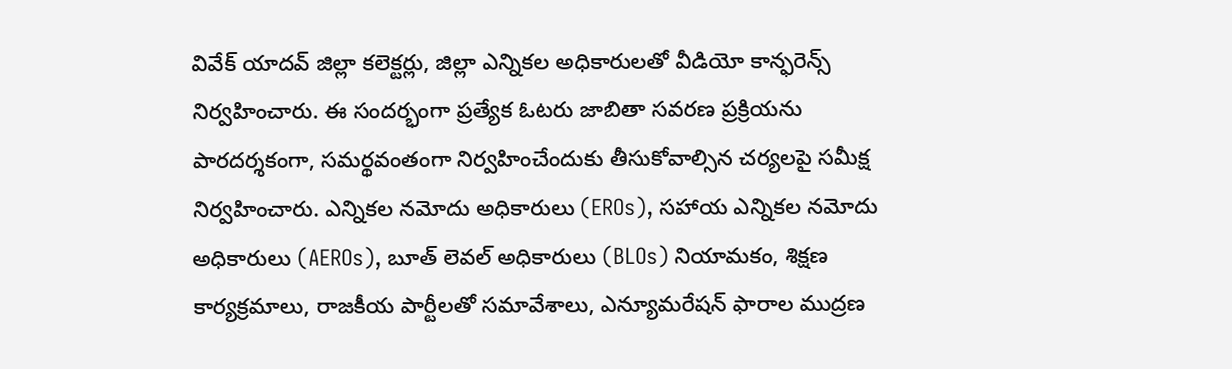వివేక్ యాదవ్ జిల్లా కలెక్టర్లు, జిల్లా ఎన్నికల అధికారులతో వీడియో కాన్ఫరెన్స్ నిర్వహించారు. ఈ సందర్భంగా ప్రత్యేక ఓటరు జాబితా సవరణ ప్రక్రియను పారదర్శకంగా, సమర్థవంతంగా నిర్వహించేందుకు తీసుకోవాల్సిన చర్యలపై సమీక్ష నిర్వహించారు. ఎన్నికల నమోదు అధికారులు (EROs), సహాయ ఎన్నికల నమోదు అధికారులు (AEROs), బూత్ లెవల్ అధికారులు (BLOs) నియామకం, శిక్షణ కార్యక్రమాలు, రాజకీయ పార్టీలతో సమావేశాలు, ఎన్యూమరేషన్ ఫారాల ముద్రణ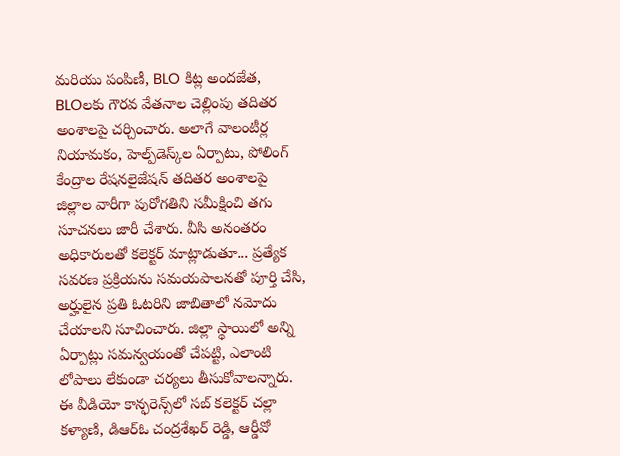మరియు పంపిణీ, BLO కిట్ల అందజేత, BLOలకు గౌరవ వేతనాల చెల్లింపు తదితర అంశాలపై చర్చించారు. అలాగే వాలంటీర్ల నియామకం, హెల్ప్‌డెస్క్‌ల ఏర్పాటు, పోలింగ్ కేంద్రాల రేషనలైజేషన్ తదితర అంశాలపై జిల్లాల వారీగా పురోగతిని సమీక్షించి తగు సూచనలు జారీ చేశారు. వీసి అనంతరం అధికారులతో కలెక్టర్ మాట్లాడుతూ... ప్రత్యేక సవరణ ప్రక్రియను సమయపాలనతో పూర్తి చేసి, అర్హులైన ప్రతి ఓటరిని జాబితాలో నమోదు చేయాలని సూచించారు. జిల్లా స్థాయిలో అన్ని ఏర్పాట్లు సమన్వయంతో చేపట్టి, ఎలాంటి లోపాలు లేకుండా చర్యలు తీసుకోవాలన్నారు. ఈ వీడియో కాన్ఫరెన్స్‌లో సబ్ కలెక్టర్ చల్లా కళ్యాణి, డిఆర్ఓ చంద్రశేఖర్ రెడ్డి, ఆర్డీవో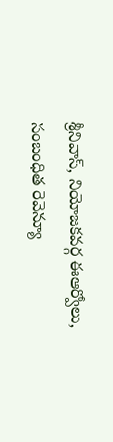శ్రీనివాస్, నియోజకవర్గ ఈఆర్వోలు, సంబంధిత రెవెన్యూ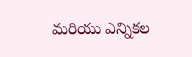మరియు ఎన్నికల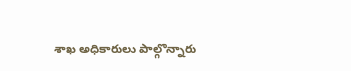శాఖ అధికారులు పాల్గొన్నారు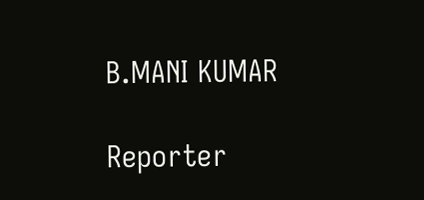B.MANI KUMAR

Reporter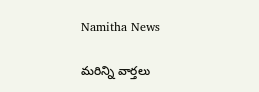Namitha News

మరిన్ని వార్తలు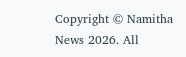Copyright © Namitha News 2026. All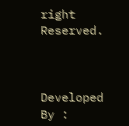right Reserved.



Developed By :